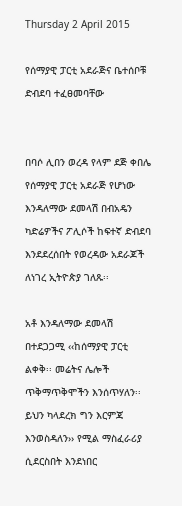Thursday 2 April 2015

የሰማያዊ ፓርቲ አደራጅና ቤተሰቦቹ ድብደባ ተፈፀመባቸው


በባሶ ሊበን ወረዳ የላም ደጅ ቀበሌ የሰማያዊ ፓርቲ አደራጅ የሆነው እንዳለማው ደመላሽ በብአዴን ካድሬዎችና ፖሊሶች ከፍተኛ ድብደባ እንደደረሰበት የወረዳው አደራጆች ለነገረ ኢትዮጵያ ገለጹ፡፡

አቶ እንዳለማው ደመላሽ በተደጋጋሚ ‹‹ከሰማያዊ ፓርቲ ልቀቅ፡፡ መሬትና ሌሎች ጥቅማጥቅሞችን እንሰጥሃለን፡፡ ይህን ካላደረክ ግን እርምጃ እንወስዳለን›› የሚል ማስፈራሪያ ሲደርስበት እንደነበር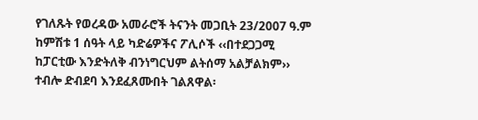የገለጹት የወረዳው አመራሮች ትናንት መጋቢት 23/2007 ዓ.ም ከምሽቱ 1 ሰዓት ላይ ካድሬዎችና ፖሊሶች ‹‹በተደጋጋሚ ከፓርቲው እንድትለቅ ብንነግርህም ልትሰማ አልቻልክም›› ተብሎ ድብደባ እንደፈጸሙበት ገልጸዋል፡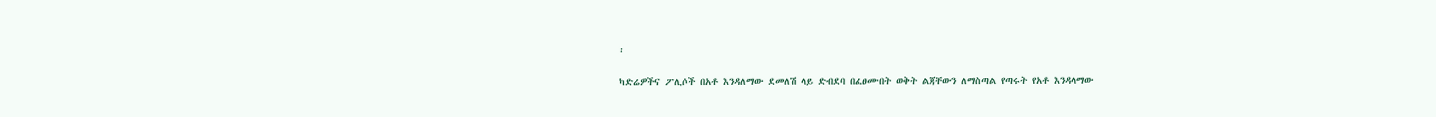፡

ካድሬዎችና ፖሊሶች በአቶ እንዳለማው ደመለሽ ላይ ድብደባ በፈፀሙበት ወቅት ልጃቸውን ለማስጣል የጣሩት የአቶ እንዳላማው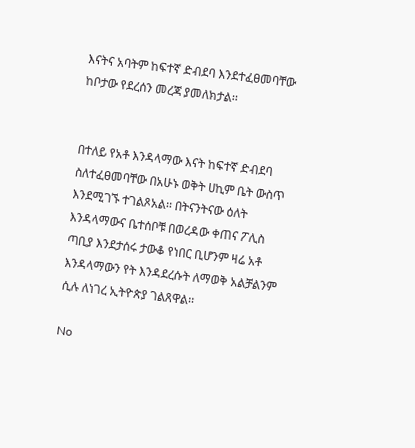እናትና አባትም ከፍተኛ ድብደባ እንደተፈፀመባቸው ከቦታው የደረሰን መረጃ ያመለክታል፡፡


በተለይ የአቶ እንዳላማው እናት ከፍተኛ ድብደባ ስለተፈፀመባቸው በአሁኑ ወቅት ሀኪም ቤት ውስጥ እንደሚገኙ ተገልጾአል፡፡ በትናንትናው ዕለት እንዳላማውና ቤተሰቦቹ በወረዳው ቀጠና ፖሊስ ጣቢያ እንደታሰሩ ታውቆ የነበር ቢሆንም ዛሬ አቶ እንዳላማውን የት እንዳደረሱት ለማወቅ አልቻልንም ሲሉ ለነገረ ኢትዮጵያ ገልጸዋል፡፡

No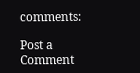comments:

Post a Comment